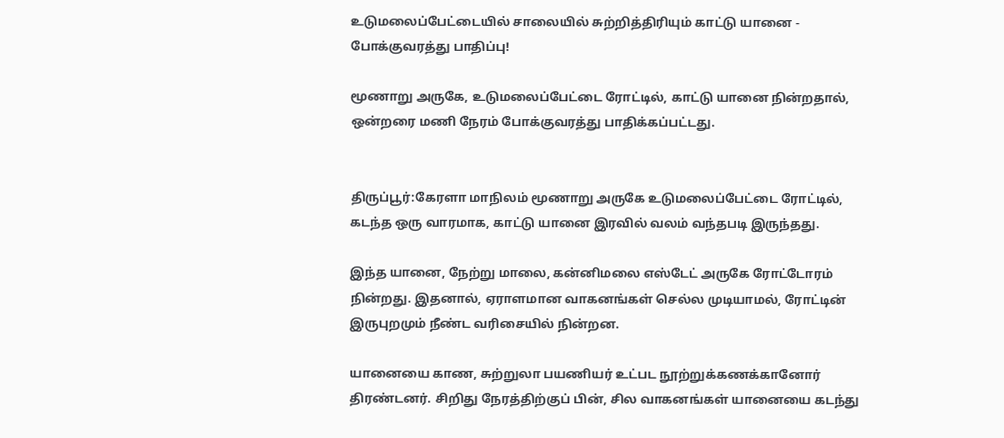உடுமலைப்பேட்டையில் சாலையில் சுற்றித்திரியும் காட்டு யானை - போக்குவரத்து பாதிப்பு!

மூணாறு அருகே, உடுமலைப்பேட்டை ரோட்டில், காட்டு யானை நின்றதால், ஒன்றரை மணி நேரம் போக்குவரத்து பாதிக்கப்பட்டது.


திருப்பூர்:கேரளா மாநிலம் மூணாறு அருகே உடுமலைப்பேட்டை ரோட்டில், கடந்த ஒரு வாரமாக, காட்டு யானை இரவில் வலம் வந்தபடி இருந்தது.

இந்த யானை, நேற்று மாலை, கன்னிமலை எஸ்டேட் அருகே ரோட்டோரம் நின்றது. இதனால், ஏராளமான வாகனங்கள் செல்ல முடியாமல், ரோட்டின் இருபுறமும் நீண்ட வரிசையில் நின்றன.

யானையை காண, சுற்றுலா பயணியர் உட்பட நூற்றுக்கணக்கானோர் திரண்டனர். சிறிது நேரத்திற்குப் பின், சில வாகனங்கள் யானையை கடந்து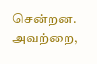சென்றன. அவற்றை,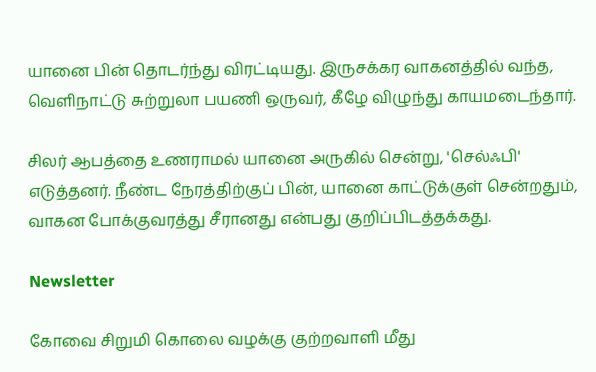யானை பின் தொடர்ந்து விரட்டியது. இருசக்கர வாகனத்தில் வந்த, வெளிநாட்டு சுற்றுலா பயணி ஒருவர், கீழே விழுந்து காயமடைந்தார்.

சிலர் ஆபத்தை உணராமல் யானை அருகில் சென்று, 'செல்ஃபி' எடுத்தனர். நீண்ட நேரத்திற்குப் பின், யானை காட்டுக்குள் சென்றதும், வாகன போக்குவரத்து சீரானது என்பது குறிப்பிடத்தக்கது.

Newsletter

கோவை சிறுமி கொலை வழக்கு குற்றவாளி மீது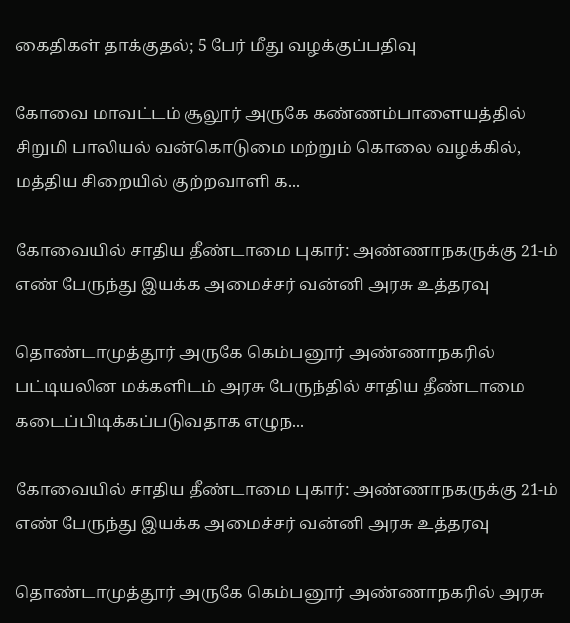கைதிகள் தாக்குதல்; 5 பேர் மீது வழக்குப்பதிவு

கோவை மாவட்டம் சூலூர் அருகே கண்ணம்பாளையத்தில் சிறுமி பாலியல் வன்கொடுமை மற்றும் கொலை வழக்கில், மத்திய சிறையில் குற்றவாளி க...

கோவையில் சாதிய தீண்டாமை புகார்: அண்ணாநகருக்கு 21-ம் எண் பேருந்து இயக்க அமைச்சர் வன்னி அரசு உத்தரவு

தொண்டாமுத்தூர் அருகே கெம்பனூர் அண்ணாநகரில் பட்டியலின மக்களிடம் அரசு பேருந்தில் சாதிய தீண்டாமை கடைப்பிடிக்கப்படுவதாக எழுந...

கோவையில் சாதிய தீண்டாமை புகார்: அண்ணாநகருக்கு 21-ம் எண் பேருந்து இயக்க அமைச்சர் வன்னி அரசு உத்தரவு

தொண்டாமுத்தூர் அருகே கெம்பனூர் அண்ணாநகரில் அரசு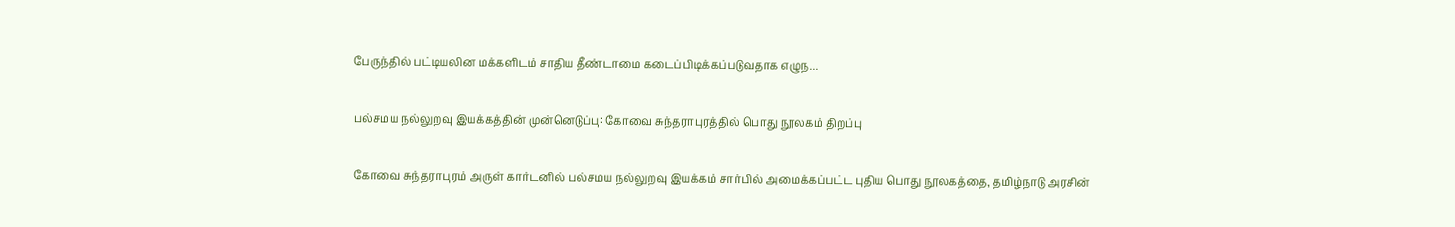பேருந்தில் பட்டியலின மக்களிடம் சாதிய தீண்டாமை கடைப்பிடிக்கப்படுவதாக எழுந...

பல்சமய நல்லுறவு இயக்கத்தின் முன்னெடுப்பு: கோவை சுந்தராபுரத்தில் பொது நூலகம் திறப்பு

கோவை சுந்தராபுரம் அருள் கார்டனில் பல்சமய நல்லுறவு இயக்கம் சார்பில் அமைக்கப்பட்ட புதிய பொது நூலகத்தை, தமிழ்நாடு அரசின்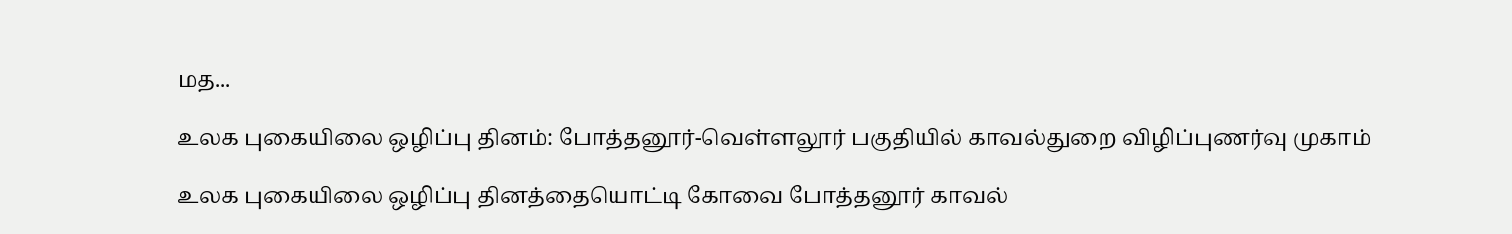மத...

உலக புகையிலை ஒழிப்பு தினம்: போத்தனூர்-வெள்ளலூர் பகுதியில் காவல்துறை விழிப்புணர்வு முகாம்

உலக புகையிலை ஒழிப்பு தினத்தையொட்டி கோவை போத்தனூர் காவல்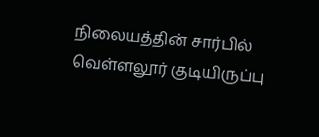நிலையத்தின் சார்பில் வெள்ளலூர் குடியிருப்பு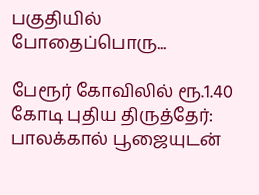பகுதியில் போதைப்பொரு...

பேரூர் கோவிலில் ரூ.1.40 கோடி புதிய திருத்தேர்: பாலக்கால் பூஜையுடன்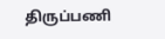திருப்பணி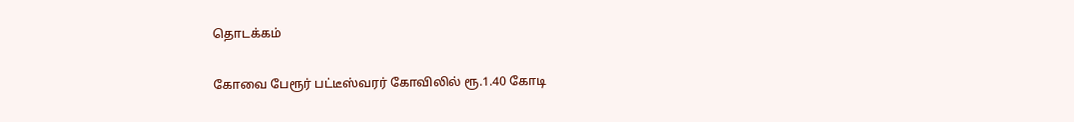தொடக்கம்

கோவை பேரூர் பட்டீஸ்வரர் கோவிலில் ரூ.1.40 கோடி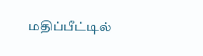மதிப்பீட்டில்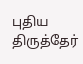புதிய திருத்தேர்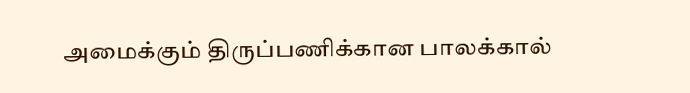அமைக்கும் திருப்பணிக்கான பாலக்கால்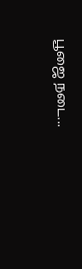பூஜை நடை...